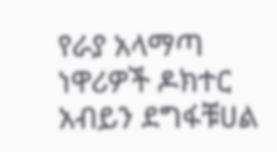የራያ አላማጣ ነዋሪዎች ዶክተር አብይን ደግፋቹሀል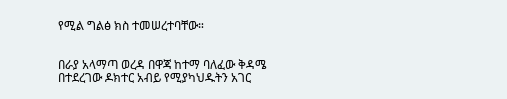የሚል ግልፅ ክስ ተመሠረተባቸው።


በራያ አላማጣ ወረዳ በዋጃ ከተማ ባለፈው ቅዳሜ በተደረገው ዶክተር አብይ የሚያካህዱትን አገር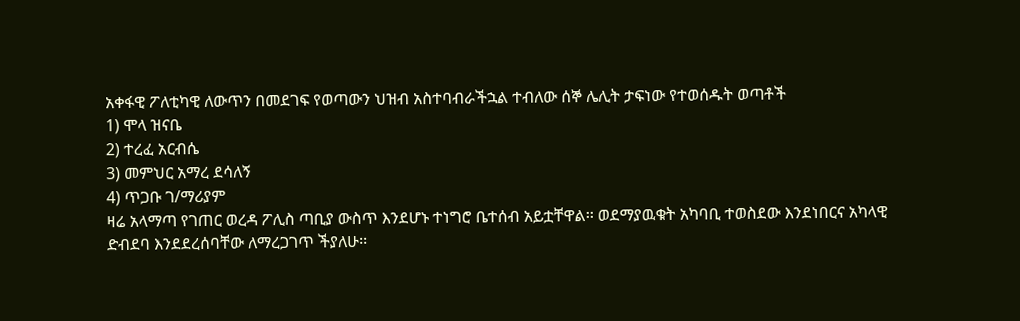አቀፋዊ ፖለቲካዊ ለውጥን በመደገፍ የወጣውን ህዝብ አስተባብራችኋል ተብለው ሰኞ ሌሊት ታፍነው የተወሰዱት ወጣቶች
1) ሞላ ዝናቤ
2) ተረፈ አርብሴ
3) መምህር አማረ ደሳለኝ
4) ጥጋቡ ገ/ማሪያም
ዛሬ አላማጣ የገጠር ወረዳ ፖሊስ ጣቢያ ውስጥ እንደሆኑ ተነግሮ ቤተሰብ አይቷቸዋል፡፡ ወደማያዉቁት አካባቢ ተወስደው እንደነበርና አካላዊ ድብደባ እንደደረሰባቸው ለማረጋገጥ ችያለሁ፡፡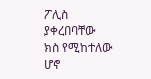ፖሊስ ያቀረበባቸው ክስ የሚከተለው ሆኖ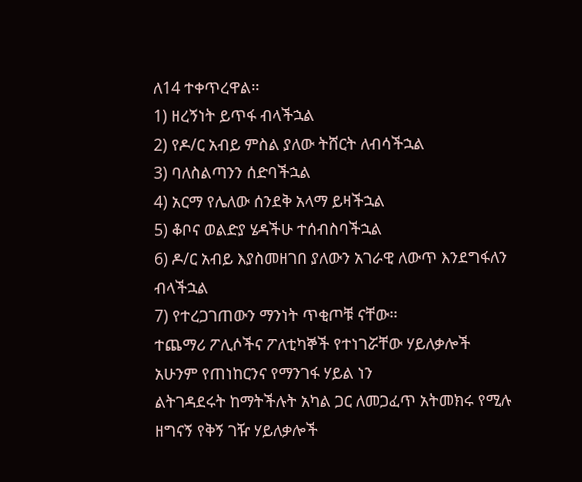ለ14 ተቀጥረዋል፡፡
1) ዘረኝነት ይጥፋ ብላችኋል
2) የዶ/ር አብይ ምስል ያለው ትሸርት ለብሳችኋል
3) ባለስልጣንን ሰድባችኋል
4) አርማ የሌለው ሰንደቅ አላማ ይዛችኋል
5) ቆቦና ወልድያ ሄዳችሁ ተሰብስባችኋል
6) ዶ/ር አብይ እያስመዘገበ ያለውን አገራዊ ለውጥ እንደግፋለን ብላችኋል
7) የተረጋገጠውን ማንነት ጥቂጦቹ ናቸው፡፡
ተጨማሪ ፖሊሶችና ፖለቲካኞች የተነገሯቸው ሃይለቃሎች
አሁንም የጠነከርንና የማንገፋ ሃይል ነን
ልትገዳደሩት ከማትችሉት አካል ጋር ለመጋፈጥ አትመክሩ የሚሉ ዘግናኝ የቅኝ ገዥ ሃይለቃሎች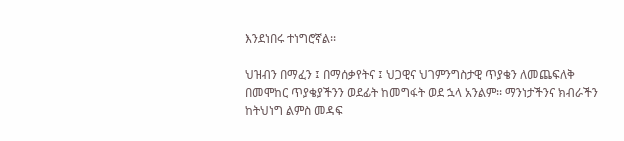እንደነበሩ ተነግሮኛል፡፡

ህዝብን በማፈን ፤ በማሰቃየትና ፤ ህጋዊና ህገምንግስታዊ ጥያቄን ለመጨፍለቅ በመሞከር ጥያቄያችንን ወደፊት ከመግፋት ወደ ኋላ አንልም፡፡ ማንነታችንና ክብራችን ከትህነግ ልምስ መዳፍ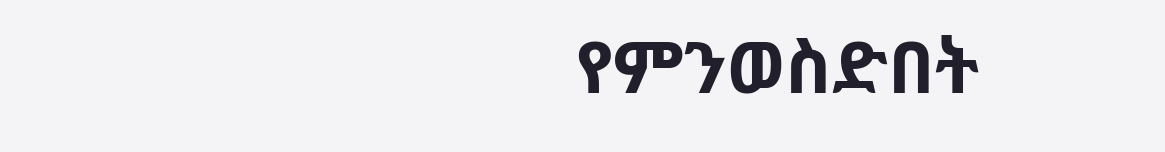የምንወስድበት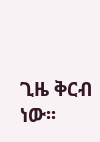ጊዜ ቅርብ ነው፡፡